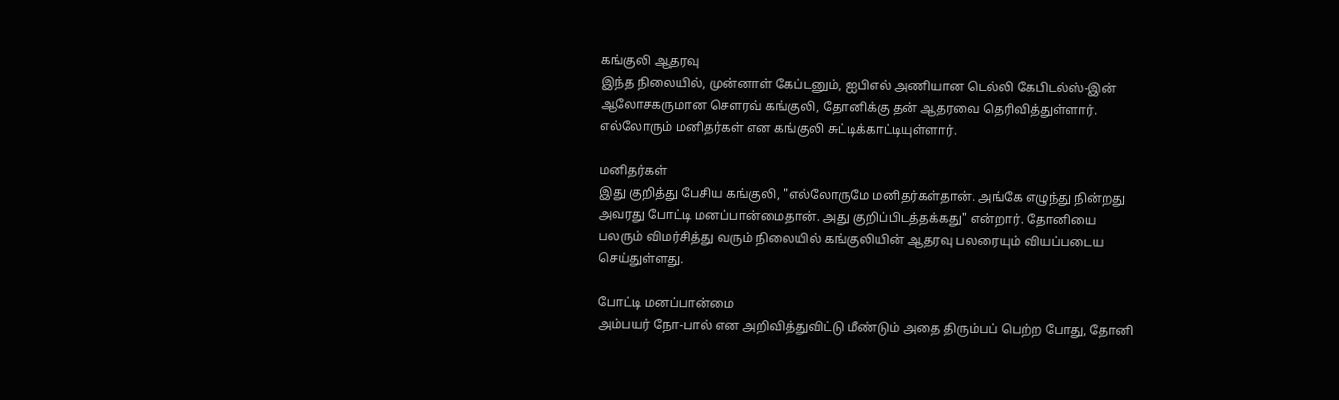கங்குலி ஆதரவு
இந்த நிலையில், முன்னாள் கேப்டனும், ஐபிஎல் அணியான டெல்லி கேபிடல்ஸ்-இன் ஆலோசகருமான சௌரவ் கங்குலி, தோனிக்கு தன் ஆதரவை தெரிவித்துள்ளார். எல்லோரும் மனிதர்கள் என கங்குலி சுட்டிக்காட்டியுள்ளார்.

மனிதர்கள்
இது குறித்து பேசிய கங்குலி, "எல்லோருமே மனிதர்கள்தான். அங்கே எழுந்து நின்றது அவரது போட்டி மனப்பான்மைதான். அது குறிப்பிடத்தக்கது" என்றார். தோனியை பலரும் விமர்சித்து வரும் நிலையில் கங்குலியின் ஆதரவு பலரையும் வியப்படைய செய்துள்ளது.

போட்டி மனப்பான்மை
அம்பயர் நோ-பால் என அறிவித்துவிட்டு மீண்டும் அதை திரும்பப் பெற்ற போது, தோனி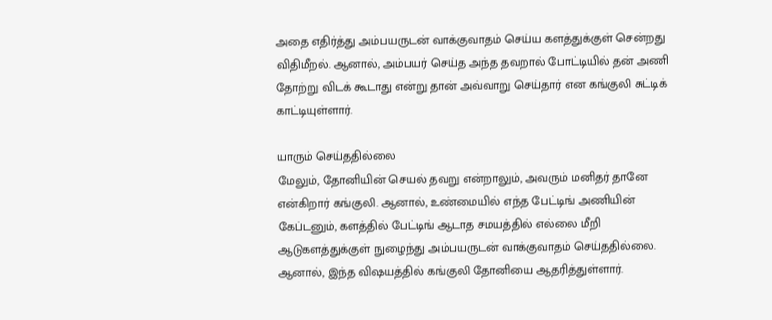அதை எதிர்த்து அம்பயருடன் வாக்குவாதம் செய்ய களத்துக்குள் சென்றது விதிமீறல். ஆனால், அம்பயர் செய்த அந்த தவறால் போட்டியில் தன் அணி தோற்று விடக் கூடாது என்று தான் அவ்வாறு செய்தார் என கங்குலி சுட்டிக் காட்டியுள்ளார்.

யாரும் செய்ததில்லை
மேலும், தோனியின் செயல் தவறு என்றாலும், அவரும் மனிதர் தானே என்கிறார் கங்குலி. ஆனால், உண்மையில் எந்த பேட்டிங் அணியின் கேப்டனும், களத்தில் பேட்டிங் ஆடாத சமயத்தில் எல்லை மீறி ஆடுகளத்துக்குள் நுழைந்து அம்பயருடன் வாக்குவாதம் செய்ததில்லை. ஆனால், இந்த விஷயத்தில் கங்குலி தோனியை ஆதரித்துள்ளார்.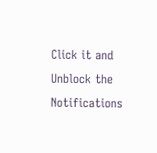Click it and Unblock the Notifications